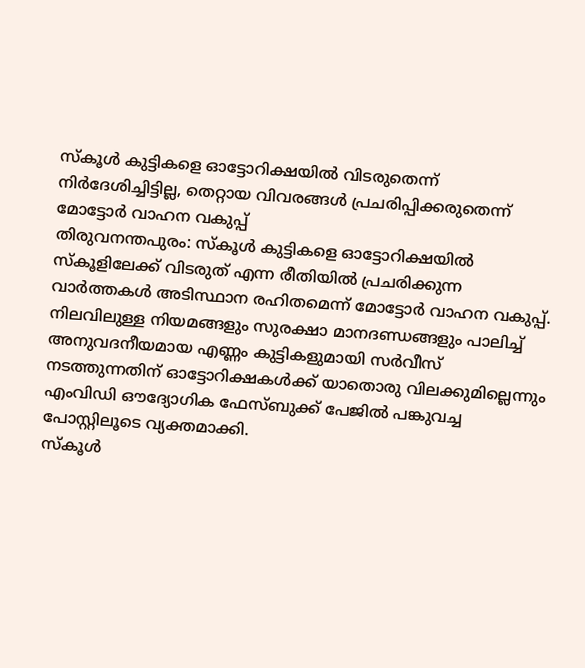സ്കൂൾ കുട്ടികളെ ഓട്ടോറിക്ഷയിൽ വിടരുതെന്ന് നിർദേശിച്ചിട്ടില്ല, തെറ്റായ വിവരങ്ങൾ പ്രചരിപ്പിക്കരുതെന്ന് മോട്ടോർ വാഹന വകുപ്പ്
തിരുവനന്തപുരം: സ്കൂൾ കുട്ടികളെ ഓട്ടോറിക്ഷയിൽ സ്കൂളിലേക്ക് വിടരുത് എന്ന രീതിയിൽ പ്രചരിക്കുന്ന വാർത്തകൾ അടിസ്ഥാന രഹിതമെന്ന് മോട്ടോർ വാഹന വകുപ്പ്. നിലവിലുള്ള നിയമങ്ങളും സുരക്ഷാ മാനദണ്ഡങ്ങളും പാലിച്ച് അനുവദനീയമായ എണ്ണം കുട്ടികളുമായി സർവീസ് നടത്തുന്നതിന് ഓട്ടോറിക്ഷകൾക്ക് യാതൊരു വിലക്കുമില്ലെന്നും എംവിഡി ഔദ്യോഗിക ഫേസ്ബുക്ക് പേജിൽ പങ്കുവച്ച പോസ്റ്റിലൂടെ വ്യക്തമാക്കി.
സ്കൂൾ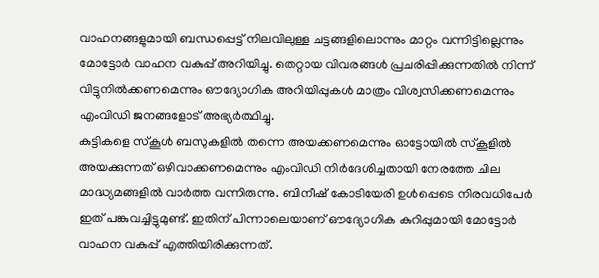വാഹനങ്ങളുമായി ബന്ധപ്പെട്ട് നിലവിലുള്ള ചട്ടങ്ങളിലൊന്നും മാറ്റം വന്നിട്ടില്ലെന്നും മോട്ടോർ വാഹന വകുപ്പ് അറിയിച്ചു. തെറ്റായ വിവരങ്ങൾ പ്രചരിപ്പിക്കുന്നതിൽ നിന്ന് വിട്ടുനിൽക്കണമെന്നും ഔദ്യോഗിക അറിയിപ്പുകൾ മാത്രം വിശ്വസിക്കണമെന്നും എംവിഡി ജനങ്ങളോട് അഭ്യർത്ഥിച്ചു.
കുട്ടികളെ സ്കൂൾ ബസുകളിൽ തന്നെ അയക്കണമെന്നും ഓട്ടോയിൽ സ്കൂളിൽ അയക്കുന്നത് ഒഴിവാക്കണമെന്നും എംവിഡി നിർദേശിച്ചതായി നേരത്തേ ചില മാദ്ധ്യമങ്ങളിൽ വാർത്ത വന്നിരുന്നു. ബിനീഷ് കോടിയേരി ഉൾപ്പെടെ നിരവധിപേർ ഇത് പങ്കുവച്ചിട്ടുമുണ്ട്. ഇതിന് പിന്നാലെയാണ് ഔദ്യോഗിക കുറിപ്പുമായി മോട്ടോർ വാഹന വകുപ്പ് എത്തിയിരിക്കുന്നത്.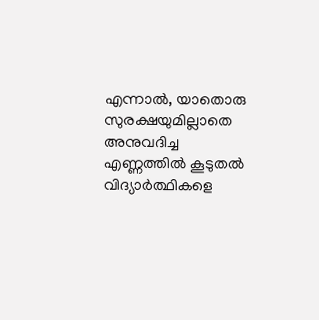എന്നാൽ, യാതൊരു സുരക്ഷയുമില്ലാതെ അനുവദിച്ച എണ്ണത്തിൽ കൂടുതൽ വിദ്യാർത്ഥികളെ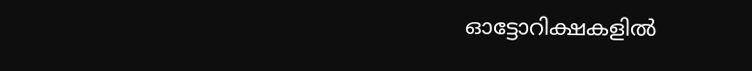ഓട്ടോറിക്ഷകളിൽ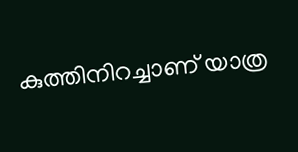കുത്തിനിറച്ചാണ് യാത്ര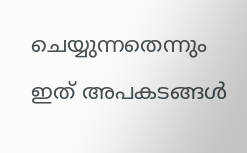ചെയ്യുന്നതെന്നും ഇത് അപകടങ്ങൾ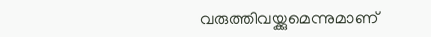വരുത്തിവയ്ക്കുമെന്നുമാണ്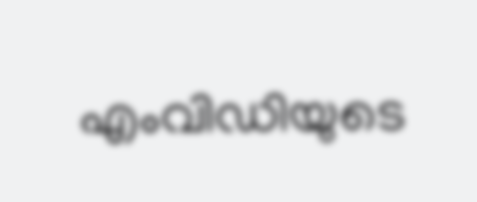എംവിഡിയുടെ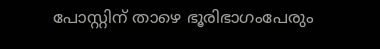പോസ്റ്റിന് താഴെ ഭൂരിഭാഗംപേരും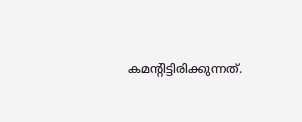കമന്റിട്ടിരിക്കുന്നത്.